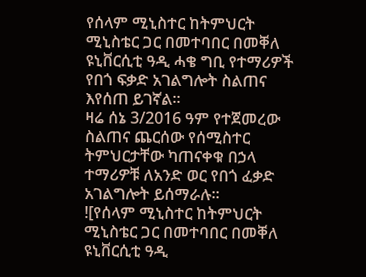የሰላም ሚኒስተር ከትምህርት ሚኒስቴር ጋር በመተባበር በመቐለ ዩኒቨርሲቲ ዓዲ ሓቄ ግቢ የተማሪዎች የበጎ ፍቃድ አገልግሎት ስልጠና እየሰጠ ይገኛል።
ዛሬ ሰኔ 3/2016 ዓም የተጀመረው ስልጠና ጨርሰው የሰሚስተር ትምህርታቸው ካጠናቀቁ በኃላ ተማሪዎቹ ለአንድ ወር የበጎ ፈቃድ አገልግሎት ይሰማራሉ።
![የሰላም ሚኒስተር ከትምህርት ሚኒስቴር ጋር በመተባበር በመቐለ ዩኒቨርሲቲ ዓዲ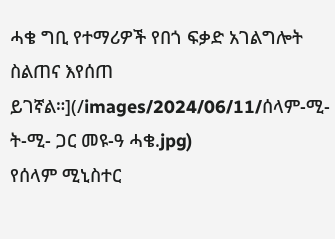ሓቄ ግቢ የተማሪዎች የበጎ ፍቃድ አገልግሎት ስልጠና እየሰጠ ይገኛል።](/images/2024/06/11/ሰላም-ሚ-ት-ሚ- ጋር መዩ-ዓ ሓቄ.jpg)
የሰላም ሚኒስተር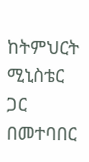ከትምህርት ሚኒስቴር ጋር በመተባበር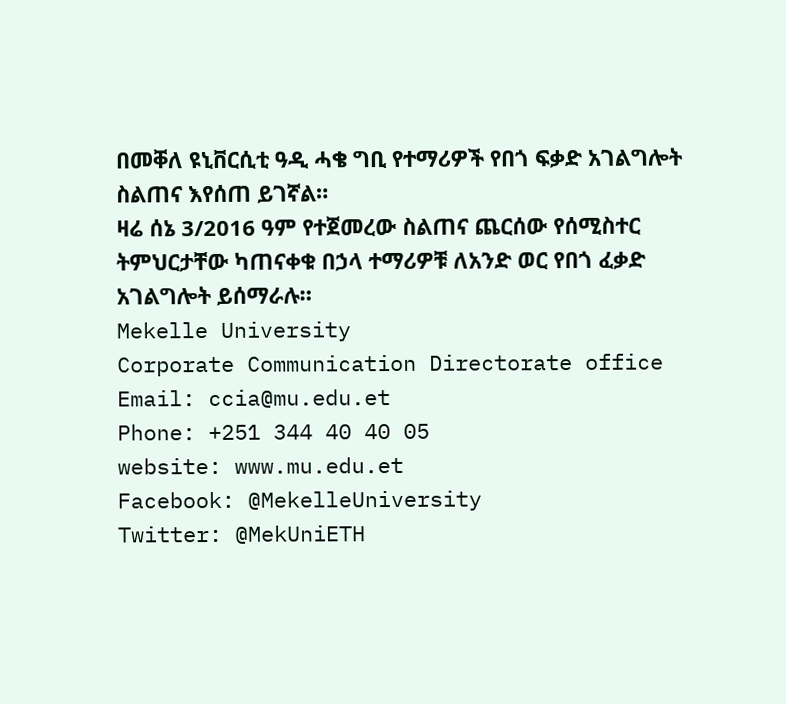በመቐለ ዩኒቨርሲቲ ዓዲ ሓቄ ግቢ የተማሪዎች የበጎ ፍቃድ አገልግሎት ስልጠና እየሰጠ ይገኛል።
ዛሬ ሰኔ 3/2016 ዓም የተጀመረው ስልጠና ጨርሰው የሰሚስተር ትምህርታቸው ካጠናቀቁ በኃላ ተማሪዎቹ ለአንድ ወር የበጎ ፈቃድ አገልግሎት ይሰማራሉ።
Mekelle University
Corporate Communication Directorate office
Email: ccia@mu.edu.et
Phone: +251 344 40 40 05
website: www.mu.edu.et
Facebook: @MekelleUniversity
Twitter: @MekUniETH